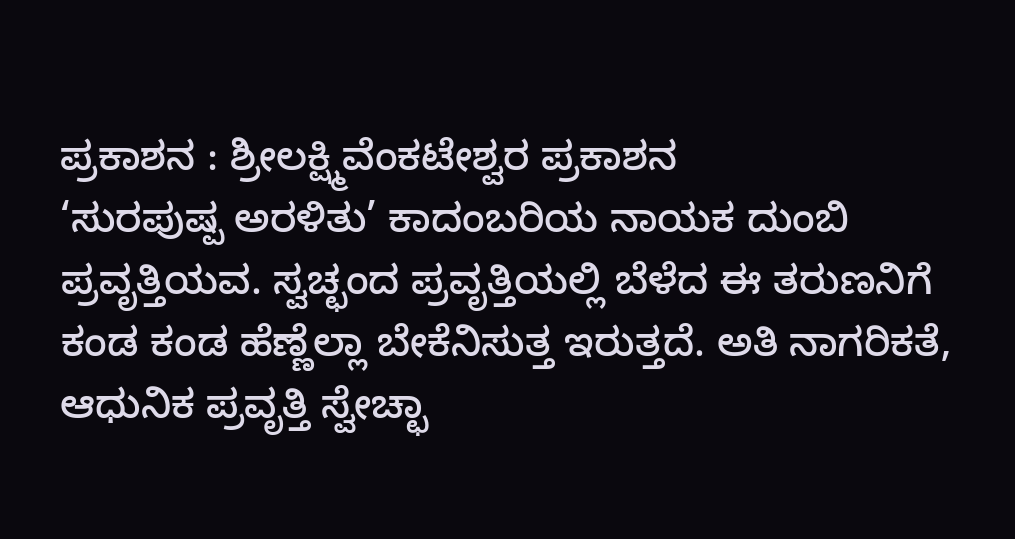ಪ್ರಕಾಶನ : ಶ್ರೀಲಕ್ಷ್ಮಿವೆಂಕಟೇಶ್ವರ ಪ್ರಕಾಶನ
‘ಸುರಪುಷ್ಪ ಅರಳಿತು’ ಕಾದಂಬರಿಯ ನಾಯಕ ದುಂಬಿ ಪ್ರವೃತ್ತಿಯವ. ಸ್ವಚ್ಛಂದ ಪ್ರವೃತ್ತಿಯಲ್ಲಿ ಬೆಳೆದ ಈ ತರುಣನಿಗೆ ಕಂಡ ಕಂಡ ಹೆಣ್ಣೆಲ್ಲಾ ಬೇಕೆನಿಸುತ್ತ ಇರುತ್ತದೆ. ಅತಿ ನಾಗರಿಕತೆ, ಆಧುನಿಕ ಪ್ರವೃತ್ತಿ ಸ್ವೇಚ್ಛಾ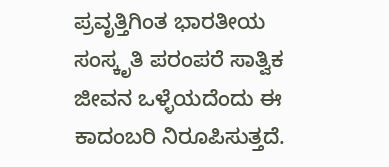ಪ್ರವೃತ್ತಿಗಿಂತ ಭಾರತೀಯ ಸಂಸ್ಕೃತಿ ಪರಂಪರೆ ಸಾತ್ವಿಕ ಜೀವನ ಒಳ್ಳೆಯದೆಂದು ಈ ಕಾದಂಬರಿ ನಿರೂಪಿಸುತ್ತದೆ.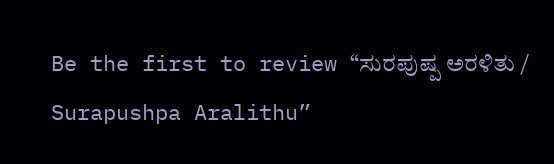Be the first to review “ಸುರಪುಷ್ಪ ಅರಳಿತು / Surapushpa Aralithu”